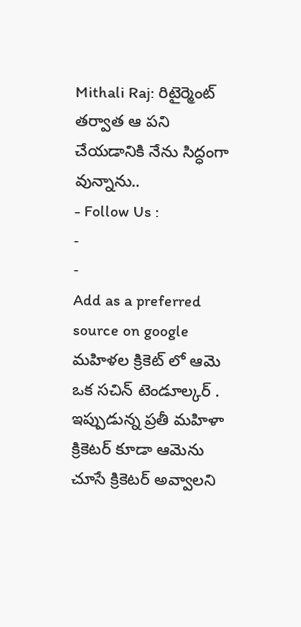Mithali Raj: రిటైర్మెంట్ తర్వాత ఆ పని చేయడానికి నేను సిద్ధంగా వున్నాను..
- Follow Us :
-
-
Add as a preferred
source on google
మహిళల క్రికెట్ లో ఆమె ఒక సచిన్ టెండూల్కర్ . ఇప్పుడున్న ప్రతీ మహిళా క్రికెటర్ కూడా ఆమెను చూసే క్రికెటర్ అవ్వాలని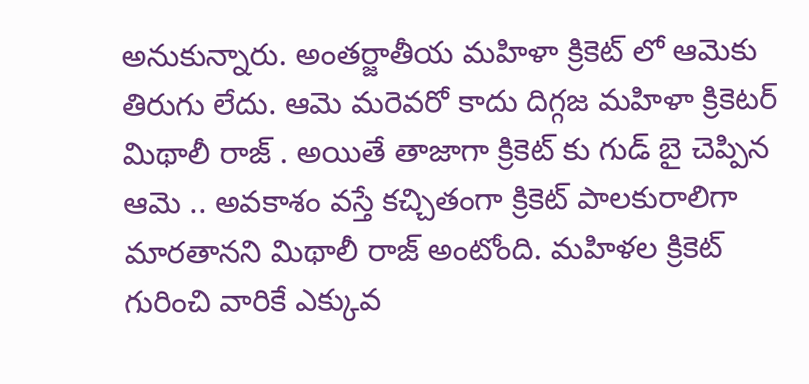అనుకున్నారు. అంతర్జాతీయ మహిళా క్రికెట్ లో ఆమెకు తిరుగు లేదు. ఆమె మరెవరో కాదు దిగ్గజ మహిళా క్రికెటర్ మిథాలీ రాజ్ . అయితే తాజాగా క్రికెట్ కు గుడ్ బై చెప్పిన ఆమె .. అవకాశం వస్తే కచ్చితంగా క్రికెట్ పాలకురాలిగా మారతానని మిథాలీ రాజ్ అంటోంది. మహిళల క్రికెట్ గురించి వారికే ఎక్కువ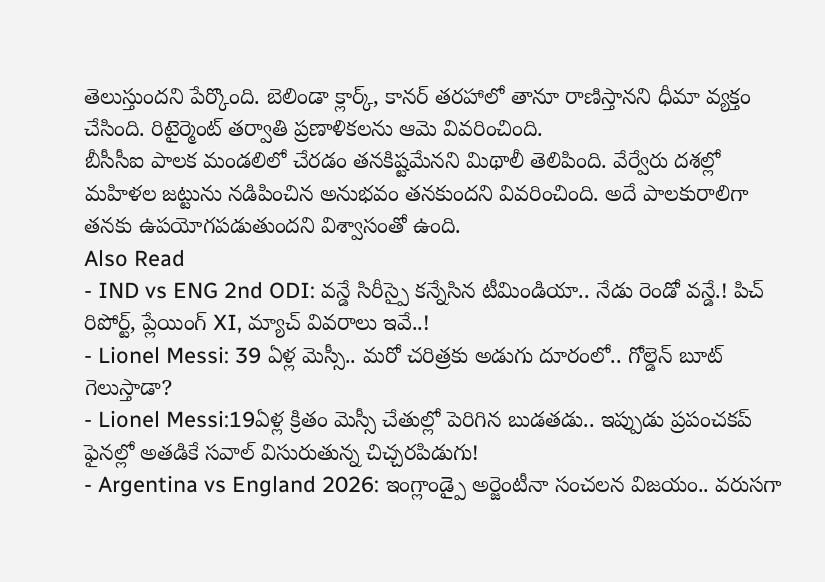తెలుస్తుందని పేర్కొంది. బెలిండా క్లార్క్, కానర్ తరహాలో తానూ రాణిస్తానని ధీమా వ్యక్తం చేసింది. రిటైర్మెంట్ తర్వాతి ప్రణాళికలను ఆమె వివరించింది.
బీసీసీఐ పాలక మండలిలో చేరడం తనకిష్టమేనని మిథాలీ తెలిపింది. వేర్వేరు దశల్లో మహిళల జట్టును నడిపించిన అనుభవం తనకుందని వివరించింది. అదే పాలకురాలిగా తనకు ఉపయోగపడుతుందని విశ్వాసంతో ఉంది.
Also Read
- IND vs ENG 2nd ODI: వన్డే సిరీస్పై కన్నేసిన టీమిండియా.. నేడు రెండో వన్డే.! పిచ్ రిపోర్ట్, ప్లేయింగ్ XI, మ్యాచ్ వివరాలు ఇవే..!
- Lionel Messi: 39 ఏళ్ల మెస్సీ.. మరో చరిత్రకు అడుగు దూరంలో.. గోల్డెన్ బూట్ గెలుస్తాడా?
- Lionel Messi:19ఏళ్ల క్రితం మెస్సీ చేతుల్లో పెరిగిన బుడతడు.. ఇప్పుడు ప్రపంచకప్ ఫైనల్లో అతడికే సవాల్ విసురుతున్న చిచ్చరపిడుగు!
- Argentina vs England 2026: ఇంగ్లాండ్పై అర్జెంటీనా సంచలన విజయం.. వరుసగా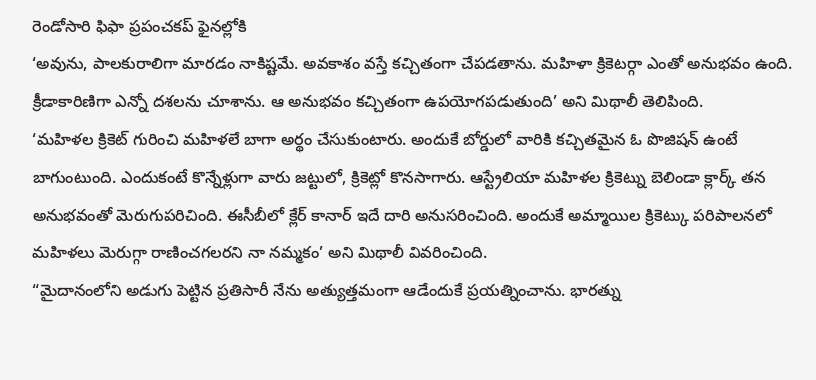రెండోసారి ఫిఫా ప్రపంచకప్ ఫైనల్లోకి
‘అవును, పాలకురాలిగా మారడం నాకిష్టమే. అవకాశం వస్తే కచ్చితంగా చేపడతాను. మహిళా క్రికెటర్గా ఎంతో అనుభవం ఉంది. క్రీడాకారిణిగా ఎన్నో దశలను చూశాను. ఆ అనుభవం కచ్చితంగా ఉపయోగపడుతుంది’ అని మిథాలీ తెలిపింది.
‘మహిళల క్రికెట్ గురించి మహిళలే బాగా అర్థం చేసుకుంటారు. అందుకే బోర్డులో వారికి కచ్చితమైన ఓ పొజిషన్ ఉంటే బాగుంటుంది. ఎందుకంటే కొన్నేళ్లుగా వారు జట్టులో, క్రికెట్లో కొనసాగారు. ఆస్ట్రేలియా మహిళల క్రికెట్ను బెలిండా క్లార్క్ తన అనుభవంతో మెరుగుపరిచింది. ఈసీబీలో క్లేర్ కానార్ ఇదే దారి అనుసరించింది. అందుకే అమ్మాయిల క్రికెట్కు పరిపాలనలో మహిళలు మెరుగ్గా రాణించగలరని నా నమ్మకం’ అని మిథాలీ వివరించింది.
“మైదానంలోని అడుగు పెట్టిన ప్రతిసారీ నేను అత్యుత్తమంగా ఆడేందుకే ప్రయత్నించాను. భారత్ను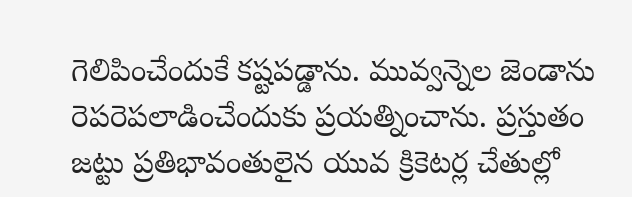గెలిపించేందుకే కష్టపడ్డాను. మువ్వన్నెల జెండాను రెపరెపలాడించేందుకు ప్రయత్నించాను. ప్రస్తుతం జట్టు ప్రతిభావంతులైన యువ క్రికెటర్ల చేతుల్లో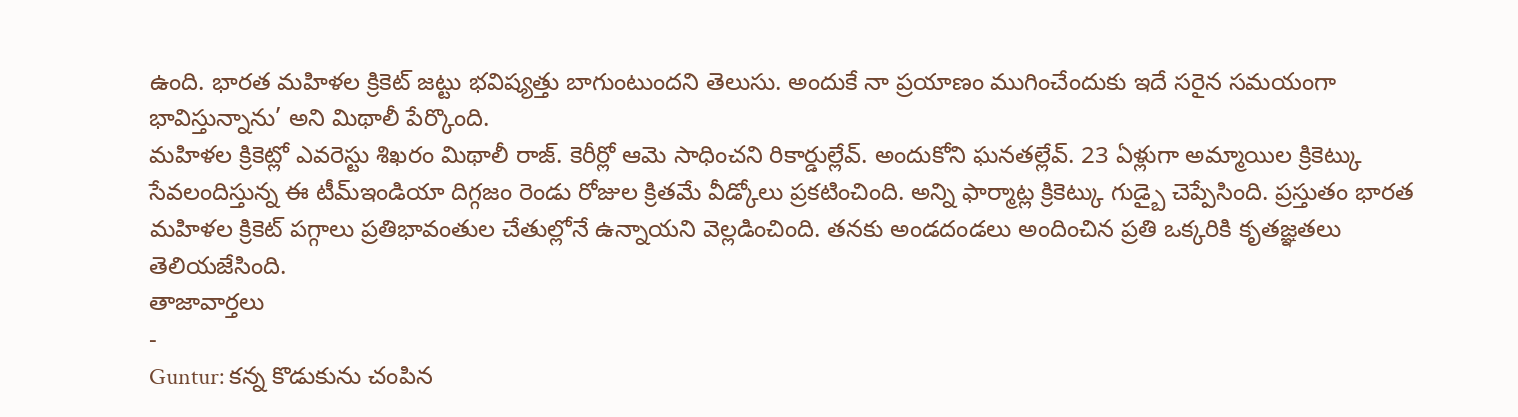ఉంది. భారత మహిళల క్రికెట్ జట్టు భవిష్యత్తు బాగుంటుందని తెలుసు. అందుకే నా ప్రయాణం ముగించేందుకు ఇదే సరైన సమయంగా భావిస్తున్నాను’ అని మిథాలీ పేర్కొంది.
మహిళల క్రికెట్లో ఎవరెస్టు శిఖరం మిథాలీ రాజ్. కెరీర్లో ఆమె సాధించని రికార్డుల్లేవ్. అందుకోని ఘనతల్లేవ్. 23 ఏళ్లుగా అమ్మాయిల క్రికెట్కు సేవలందిస్తున్న ఈ టీమ్ఇండియా దిగ్గజం రెండు రోజుల క్రితమే వీడ్కోలు ప్రకటించింది. అన్ని ఫార్మాట్ల క్రికెట్కు గుడ్బై చెప్పేసింది. ప్రస్తుతం భారత మహిళల క్రికెట్ పగ్గాలు ప్రతిభావంతుల చేతుల్లోనే ఉన్నాయని వెల్లడించింది. తనకు అండదండలు అందించిన ప్రతి ఒక్కరికి కృతజ్ఞతలు తెలియజేసింది.
తాజావార్తలు
-
Guntur: కన్న కొడుకును చంపిన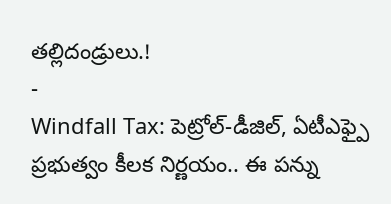తల్లిదండ్రులు.!
-
Windfall Tax: పెట్రోల్-డీజిల్, ఏటీఎఫ్పై ప్రభుత్వం కీలక నిర్ణయం.. ఈ పన్ను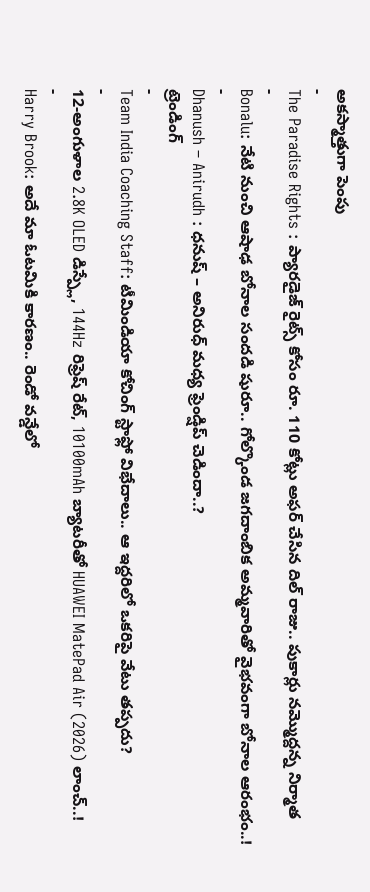అకస్మాత్తుగా పెంపు
-
The Paradise Rights : ప్యారడైజ్ రైట్స్ కోసం రూ. 110 కోట్లు అఫర్ చేసిన దిల్ రాజు.. పుకార్లు నమ్మొద్దన్న నిర్మాత
-
Bonalu: నేటి నుంచి ఆషాఢ బోనాల సందడి షురూ.. గోల్కొండ జగదాంబిక అమ్మవారితో వైభవంగా బోనాల ఆరంభం..!
-
Dhanush – Anirudh : ధనుష్ – అనిరుధ్ మధ్య ఫ్రెండ్షిప్ చెడిందా..?
ట్రెండింగ్
-
Team India Coaching Staff: టీమిండియా కోచింగ్ స్టాఫ్లో విభేదాలు.. ఆ ఇద్దరిలో ఒకరిపై వేటు తప్పదు?
-
12-అంగుళాల 2.8K OLED డిస్ప్లే, 144Hz రిఫ్రెష్ రేట్, 10100mAh బ్యాటరీతో HUAWEI MatePad Air (2026) లాంచ్..!
-
Harry Brook: అదే మా ఓటమికి కారణం.. రెండో వన్డేలో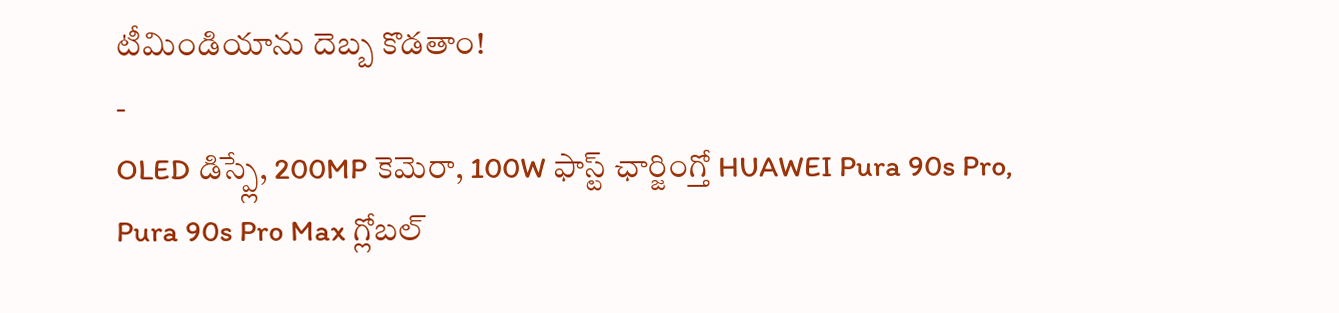టీమిండియాను దెబ్బ కొడతాం!
-
OLED డిస్ప్లే, 200MP కెమెరా, 100W ఫాస్ట్ ఛార్జింగ్తో HUAWEI Pura 90s Pro, Pura 90s Pro Max గ్లోబల్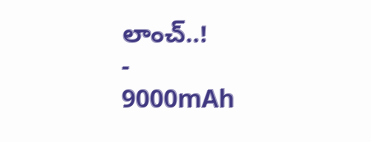లాంచ్..!
-
9000mAh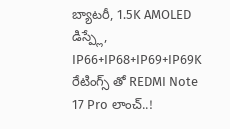బ్యాటరీ, 1.5K AMOLED డిస్ప్లే, IP66+IP68+IP69+IP69K రేటింగ్స్ తో REDMI Note 17 Pro లాంచ్..!